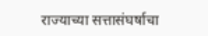राज्याच्या सत्तासंघर्षाचा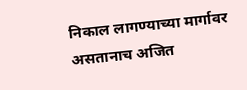निकाल लागण्याच्या मार्गावर असतानाच अजित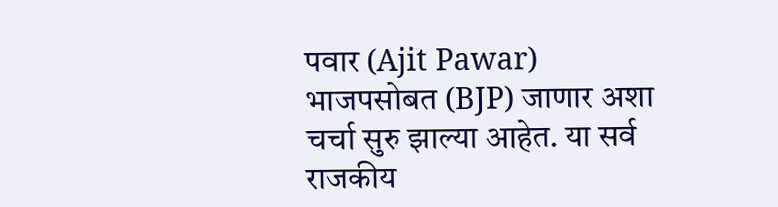पवार (Ajit Pawar) भाजपसोबत (BJP) जाणार अशा चर्चा सुरु झाल्या आहेत. या सर्व राजकीय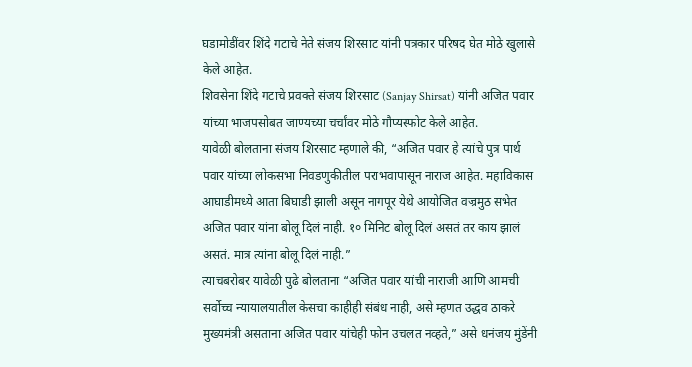घडामोडींवर शिंदे गटाचे नेते संजय शिरसाट यांनी पत्रकार परिषद घेत मोठे खुलासे केले आहेत.
शिवसेना शिंदे गटाचे प्रवक्ते संजय शिरसाट (Sanjay Shirsat) यांनी अजित पवार यांच्या भाजपसोबत जाण्यच्या चर्चांवर मोठे गौप्यस्फोट केले आहेत.
यावेळी बोलताना संजय शिरसाट म्हणाले की, “अजित पवार हे त्यांचे पुत्र पार्थ पवार यांच्या लोकसभा निवडणुकीतील पराभवापासून नाराज आहेत. महाविकास आघाडीमध्ये आता बिघाडी झाली असून नागपूर येथे आयोजित वज्रमुठ सभेत अजित पवार यांना बोलू दिलं नाही. १० मिनिट बोलू दिलं असतं तर काय झालं असतं. मात्र त्यांना बोलू दिलं नाही.”
त्याचबरोबर यावेळी पुढे बोलताना “अजित पवार यांची नाराजी आणि आमची सर्वोच्च न्यायालयातील केसचा काहीही संबंध नाही, असे म्हणत उद्धव ठाकरे मुख्यमंत्री असताना अजित पवार यांचेही फोन उचलत नव्हते,” असे धनंजय मुंडेंनी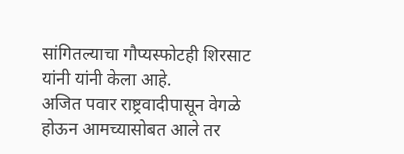सांगितल्याचा गौप्यस्फोटही शिरसाट यांनी यांनी केला आहे.
अजित पवार राष्ट्रवादीपासून वेगळे होऊन आमच्यासोबत आले तर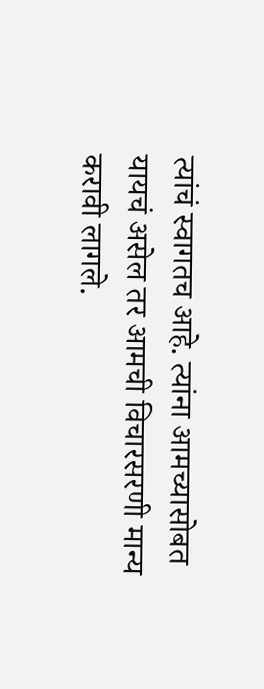त्यांचं स्वागतच आहे. त्यांना आमच्यासोबत यायचं असेल तर आमची विचारसरणी मान्य करावी लागले.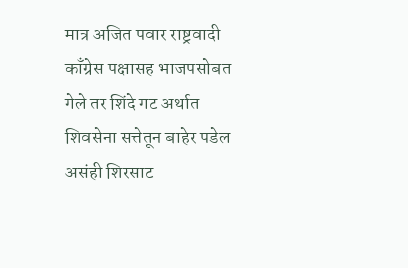मात्र अजित पवार राष्ट्रवादी काँग्रेस पक्षासह भाजपसोबत गेले तर शिंदे गट अर्थात शिवसेना सत्तेतून बाहेर पडेल असंही शिरसाट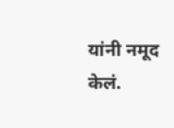यांनी नमूद केलं.